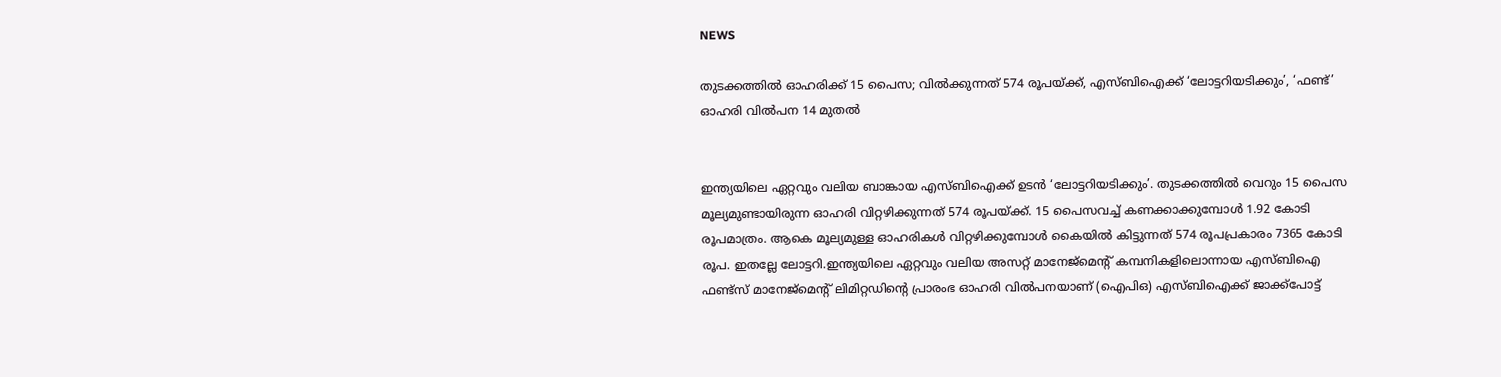NEWS

തുടക്കത്തിൽ ഓഹരിക്ക് 15 പൈസ; വിൽക്കുന്നത് 574 രൂപയ്ക്ക്, എസ്ബിഐക്ക് ‘ലോട്ടറിയടിക്കും’, ‘ഫണ്ട്’ ഓഹരി വിൽപന 14 മുതൽ


ഇന്ത്യയിലെ ഏറ്റവും വലിയ ബാങ്കായ എസ്ബിഐക്ക് ഉടൻ ‘ലോട്ടറിയടിക്കും’. തുടക്കത്തിൽ വെറും 15 പൈസ മൂല്യമുണ്ടായിരുന്ന ഓഹരി വിറ്റഴിക്കുന്നത് 574 രൂപയ്ക്ക്. 15 പൈസവച്ച് കണക്കാക്കുമ്പോൾ 1.92 കോടി രൂപമാത്രം. ആകെ മൂല്യമുള്ള ഓഹരികൾ വിറ്റഴിക്കുമ്പോൾ കൈയിൽ കിട്ടുന്നത് 574 രൂപപ്രകാരം 7365 കോടി രൂപ. ഇതല്ലേ ലോട്ടറി.ഇന്ത്യയിലെ ഏറ്റവും വലിയ അസറ്റ് മാനേജ്മെന്റ് കമ്പനികളിലൊന്നായ എസ്ബിഐ ഫണ്ട്സ് മാനേജ്മെന്റ് ലിമിറ്റ‍ഡിന്റെ പ്രാരംഭ ഓഹരി വിൽപനയാണ് (ഐപിഒ) എസ്ബിഐക്ക് ജാക്ക്പോട്ട്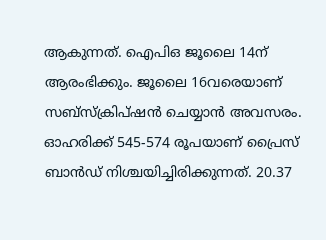ആകുന്നത്. ഐപിഒ ജൂലൈ 14ന് ആരംഭിക്കും. ജൂലൈ 16വരെയാണ് സബ്സ്ക്രിപ്ഷൻ ചെയ്യാൻ അവസരം. ഓഹരിക്ക് 545-574 രൂപയാണ് പ്രൈസ് ബാൻഡ് നിശ്ചയിച്ചിരിക്കുന്നത്. 20.37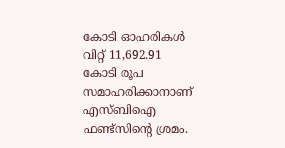കോടി ഓഹരികൾ വിറ്റ് 11,692.91 കോടി രൂപ സമാഹരിക്കാനാണ് എസ്ബിഐ ഫണ്ട്സിന്റെ ശ്രമം.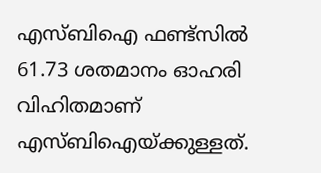എസ്ബിഐ ഫണ്ട്സിൽ 61.73 ശതമാനം ഓഹരി വിഹിതമാണ് എസ്ബിഐയ്ക്കുള്ളത്.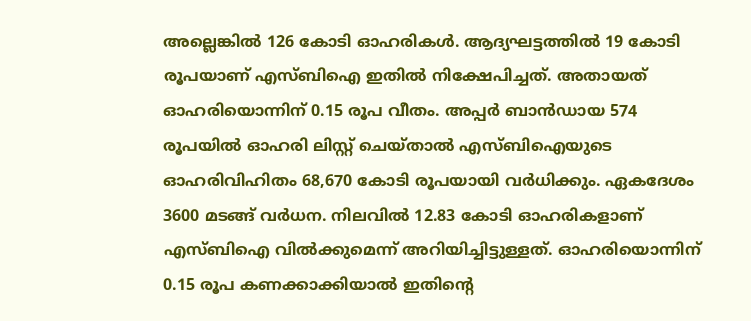അല്ലെങ്കിൽ 126 കോടി ഓഹരികൾ. ആദ്യഘട്ടത്തിൽ 19 കോടി രൂപയാണ് എസ്ബിഐ ഇതിൽ നിക്ഷേപിച്ചത്. അതായത് ഓഹരിയൊന്നിന് 0.15 രൂപ വീതം. അപ്പർ ബാൻഡായ 574 രൂപയിൽ ഓഹരി ലിസ്റ്റ് ചെയ്താൽ എസ്ബിഐയുടെ ഓഹരിവിഹിതം 68,670 കോടി രൂപയായി വർധിക്കും. ഏകദേശം 3600 മടങ്ങ് വർധന. നിലവിൽ 12.83 കോടി ഓഹരികളാണ് എസ്ബിഐ വിൽക്കുമെന്ന് അറിയിച്ചിട്ടുള്ളത്. ഓഹരിയൊന്നിന് 0.15 രൂപ കണക്കാക്കിയാൽ ഇതിന്റെ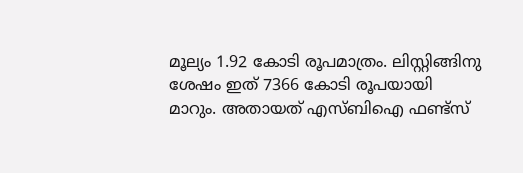മൂല്യം 1.92 കോടി രൂപമാത്രം. ലിസ്റ്റിങ്ങിനു ശേഷം ഇത് 7366 കോടി രൂപയായി മാറും. അതായത് എസ്ബിഐ ഫണ്ട്സ്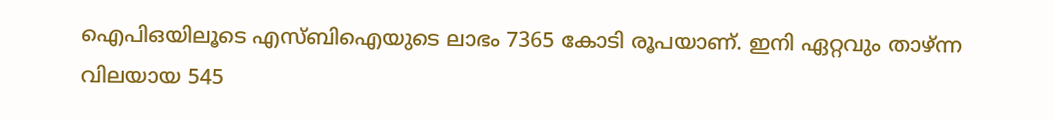ഐപിഒയിലൂടെ എസ്ബിഐയുടെ ലാഭം 7365 കോടി രൂപയാണ്. ഇനി ഏറ്റവും താഴ്ന്ന വിലയായ 545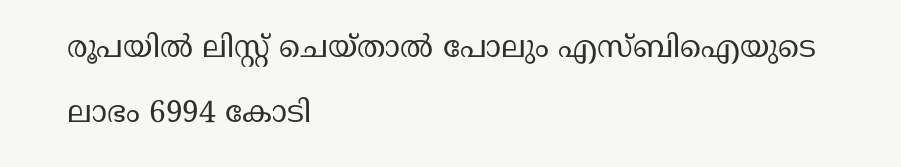രൂപയിൽ ലിസ്റ്റ് ചെയ്താൽ പോലും എസ്ബിഐയുടെ ലാഭം 6994 കോടി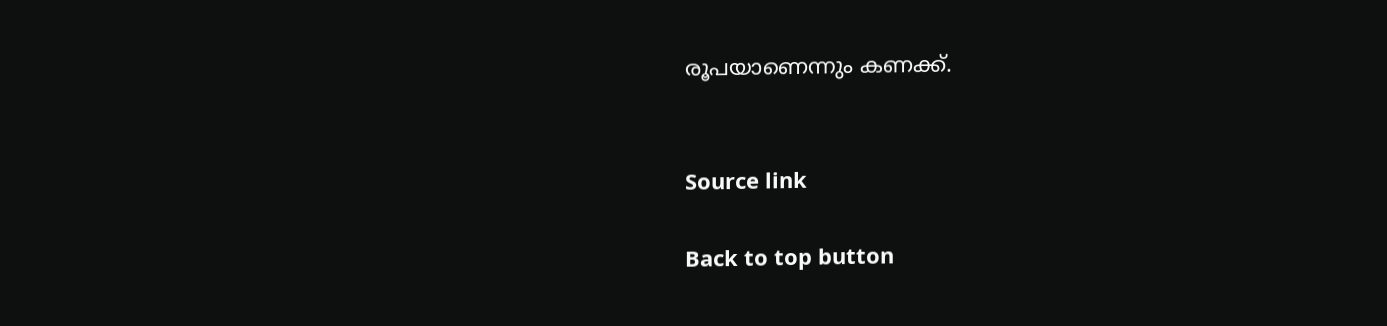രൂപയാണെന്നും കണക്ക്.


Source link

Back to top button